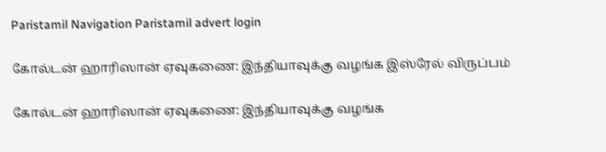Paristamil Navigation Paristamil advert login

கோல்டன் ஹாரிஸான் ஏவுகணை: இந்தியாவுக்கு வழங்க இஸ்ரேல் விருப்பம்

கோல்டன் ஹாரிஸான் ஏவுகணை: இந்தியாவுக்கு வழங்க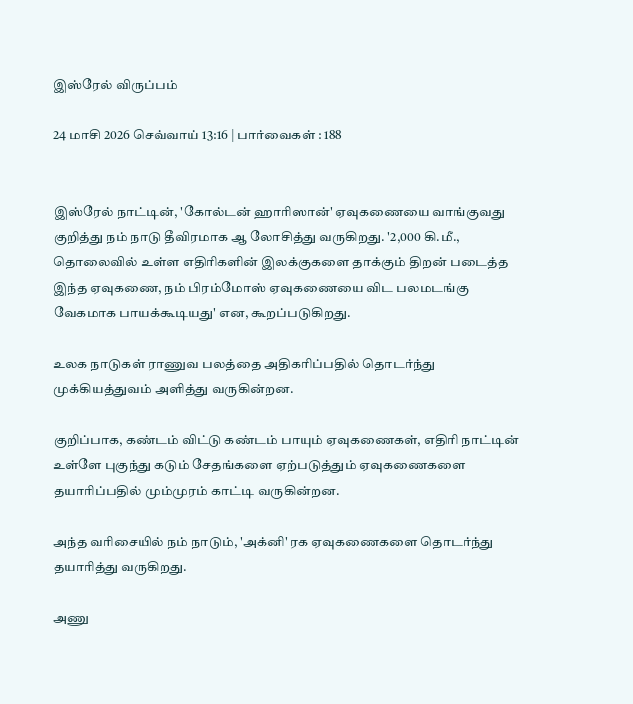இஸ்ரேல் விருப்பம்

24 மாசி 2026 செவ்வாய் 13:16 | பார்வைகள் : 188


இஸ்ரேல் நாட்டின், 'கோல்டன் ஹாரிஸான்' ஏவுகணையை வாங்குவது குறித்து நம் நாடு தீவிரமாக ஆ லோசித்து வருகிறது. '2,000 கி.மீ., தொலைவில் உள்ள எதிரிகளின் இலக்குகளை தாக்கும் திறன் படைத்த இந்த ஏவுகணை, நம் பிரம்மோஸ் ஏவுகணையை விட பலமடங்கு வேகமாக பாயக்கூடியது' என, கூறப்படுகிறது.

உலக நாடுகள் ராணுவ பலத்தை அதிகரிப்பதில் தொடர்ந்து முக்கியத்துவம் அளித்து வருகின்றன.

குறிப்பாக, கண்டம் விட்டு கண்டம் பாயும் ஏவுகணைகள், எதிரி நாட்டின் உள்ளே புகுந்து கடும் சேதங்களை ஏற்படுத்தும் ஏவுகணைகளை தயாரிப்பதில் மும்முரம் காட்டி வருகின்றன.

அந்த வரிசையில் நம் நாடும், 'அக்னி' ரக ஏவுகணைகளை தொடர்ந்து தயாரித்து வருகிறது.

அணு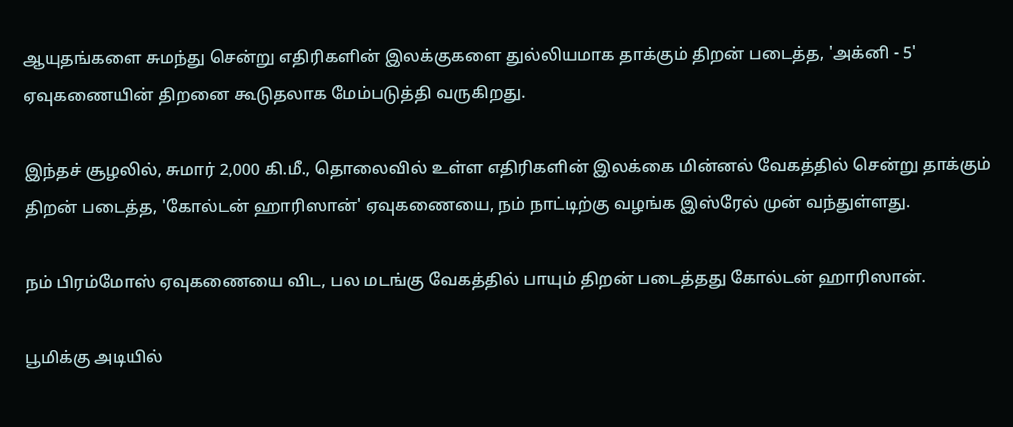ஆயுதங்களை சுமந்து சென்று எதிரிகளின் இலக்குகளை துல்லியமாக தாக்கும் திறன் படைத்த, 'அக்னி - 5' ஏவுகணையின் திறனை கூடுதலாக மேம்படுத்தி வருகிறது.

இந்தச் சூழலில், சுமார் 2,000 கி.மீ., தொலைவில் உள்ள எதிரிகளின் இலக்கை மின்னல் வேகத்தில் சென்று தாக்கும் திறன் படைத்த, 'கோல்டன் ஹாரிஸான்' ஏவுகணையை, நம் நாட்டிற்கு வழங்க இஸ்ரேல் முன் வந்துள்ளது.

நம் பிரம்மோஸ் ஏவுகணையை விட, பல மடங்கு வேகத்தில் பாயும் திறன் படைத்தது கோல்டன் ஹாரிஸான்.

பூமிக்கு அடியில்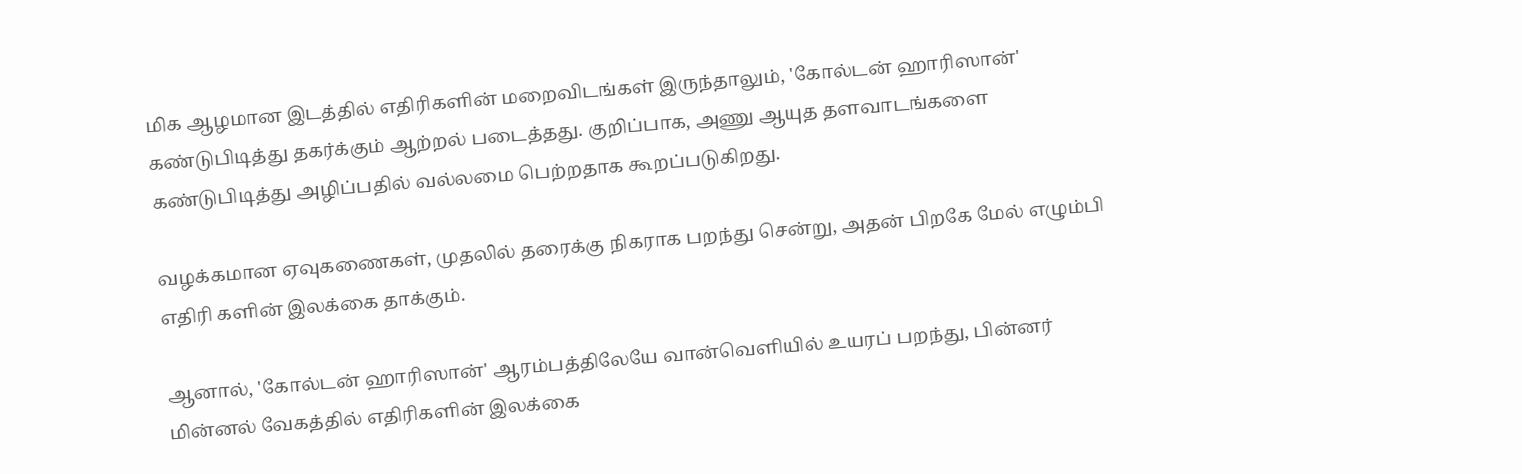மிக ஆழமான இடத்தில் எதிரிகளின் மறைவிடங்கள் இருந்தாலும், 'கோல்டன் ஹாரிஸான்' கண்டுபிடித்து தகர்க்கும் ஆற்றல் படைத்தது. குறிப்பாக, அணு ஆயுத தளவாடங்களை கண்டுபிடித்து அழிப்பதில் வல்லமை பெற்றதாக கூறப்படுகிறது.

வழக்கமான ஏவுகணைகள், முதலில் தரைக்கு நிகராக பறந்து சென்று, அதன் பிறகே மேல் எழும்பி எதிரி களின் இலக்கை தாக்கும்.

ஆனால், 'கோல்டன் ஹாரிஸான்' ஆரம்பத்திலேயே வான்வெளியில் உயரப் பறந்து, பின்னர் மின்னல் வேகத்தில் எதிரிகளின் இலக்கை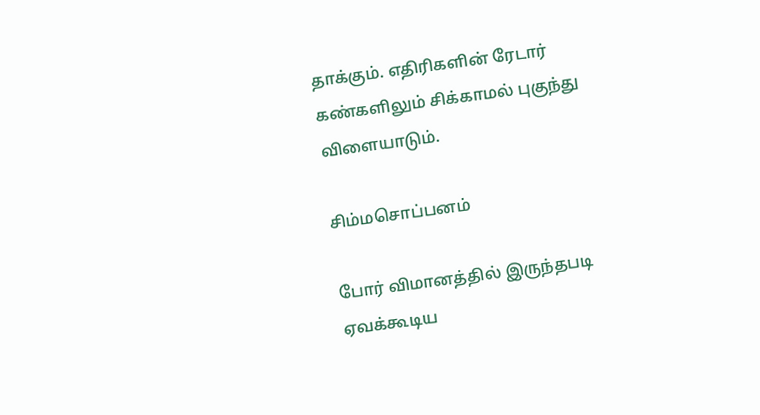தாக்கும். எதிரிகளின் ரேடார் கண்களிலும் சிக்காமல் புகுந்து விளையாடும்.

சிம்மசொப்பனம்

போர் விமானத்தில் இருந்தபடி ஏவக்கூடிய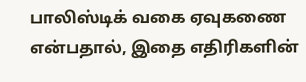பாலிஸ்டிக் வகை ஏவுகணை என்பதால், இதை எதிரிகளின்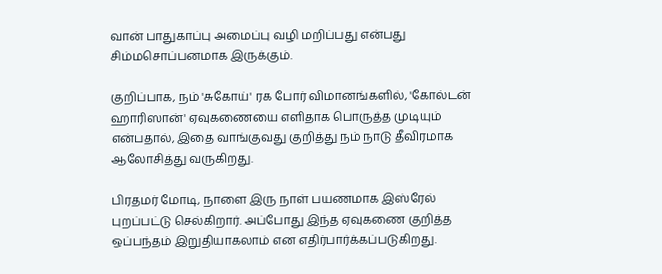வான் பாதுகாப்பு அமைப்பு வழி மறிப்பது என்பது சிம்மசொப்பனமாக இருக்கும்.

குறிப்பாக, நம் 'சுகோய்' ரக போர் விமானங்களில், 'கோல்டன் ஹாரிஸான்' ஏவுகணையை எளிதாக பொருத்த முடியும் என்பதால், இதை வாங்குவது குறித்து நம் நாடு தீவிரமாக ஆலோசித்து வருகிறது.

பிரதமர் மோடி, நாளை இரு நாள் பயணமாக இஸ்ரேல் புறப்பட்டு செல்கிறார். அப்போது இந்த ஏவுகணை குறித்த ஒப்பந்தம் இறுதியாகலாம் என எதிர்பார்க்கப்படுகிறது.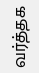வர்த்தக‌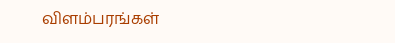விளம்பரங்கள்